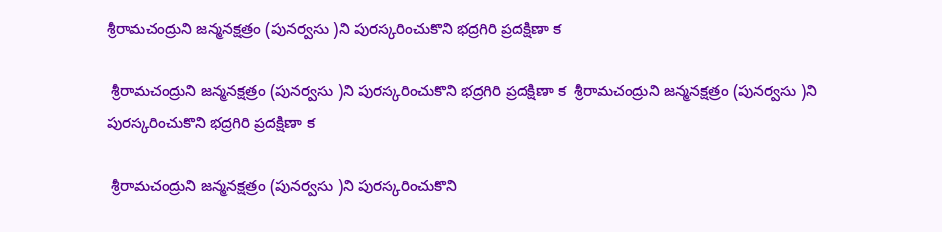శ్రీరామచంద్రుని జన్మనక్షత్రం (పునర్వసు )ని పురస్కరించుకొని భద్రగిరి ప్రదక్షిణా క

 శ్రీరామచంద్రుని జన్మనక్షత్రం (పునర్వసు )ని పురస్కరించుకొని భద్రగిరి ప్రదక్షిణా క  శ్రీరామచంద్రుని జన్మనక్షత్రం (పునర్వసు )ని పురస్కరించుకొని భద్రగిరి ప్రదక్షిణా క

 శ్రీరామచంద్రుని జన్మనక్షత్రం (పునర్వసు )ని పురస్కరించుకొని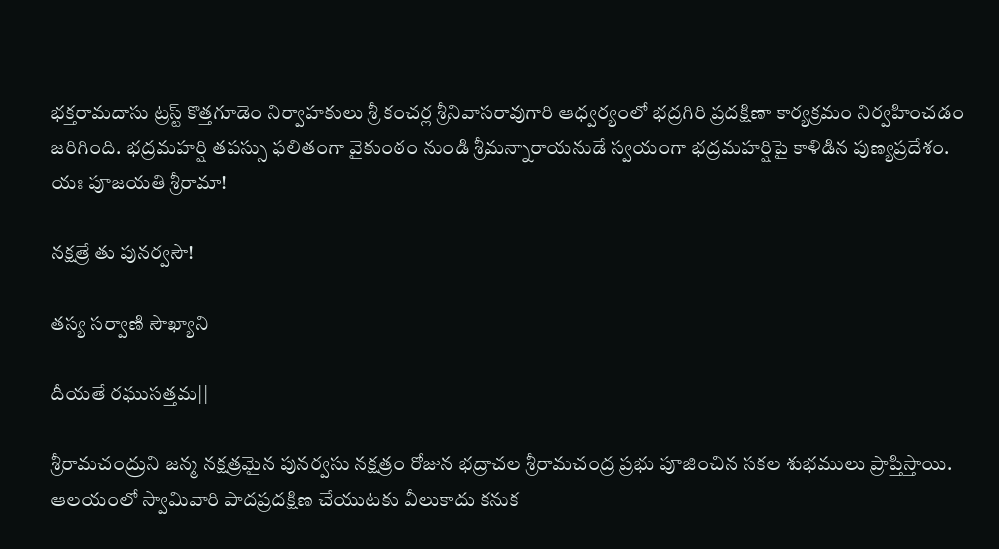భక్తరామదాసు ట్రస్ట్ కొత్తగూడెం నిర్వాహకులు శ్రీ కంచర్ల శ్రీనివాసరావుగారి ఆధ్వర్యంలో భద్రగిరి ప్రదక్షిణా కార్యక్రమం నిర్వహించడం జరిగింది. భద్రమహర్షి తపస్సు ఫలితంగా వైకుంఠం నుండి శ్రీమన్నారాయనుడే స్వయంగా భద్రమహర్షిపై కాళిడిన పుణ్యప్రదేశం.
యః పూజయతి శ్రీరామా!

నక్షత్రే తు పునర్వసౌ!

తస్య సర్వాణి సౌఖ్యాని

దీయతే రఘుసత్తమ||

శ్రీరామచంద్రుని జన్మ నక్షత్రమైన పునర్వసు నక్షత్రం రోజున భద్రాచల శ్రీరామచంద్ర ప్రభు పూజించిన సకల శుభములు ప్రాప్తిస్తాయి. ఆలయంలో స్వామివారి పాదప్రదక్షిణ చేయుటకు వీలుకాదు కనుక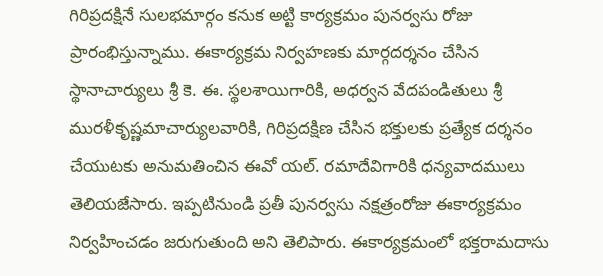గిరిప్రదక్షినే సులభమార్గం కనుక అట్టి కార్యక్రమం పునర్వసు రోజు ప్రారంభిస్తున్నాము. ఈకార్యక్రమ నిర్వహణకు మార్గదర్శనం చేసిన స్థానాచార్యులు శ్రీ కె. ఈ. స్థలశాయిగారికి, అధర్వన వేదపండితులు శ్రీ మురళీకృష్ణమాచార్యులవారికి, గిరిప్రదక్షిణ చేసిన భక్తులకు ప్రత్యేక దర్శనం చేయుటకు అనుమతించిన ఈవో యల్. రమాదేవిగారికి ధన్యవాదములు తెలియజేసారు. ఇప్పటినుండి ప్రతీ పునర్వసు నక్షత్రంరోజు ఈకార్యక్రమం నిర్వహించడం జరుగుతుంది అని తెలిపారు. ఈకార్యక్రమంలో భక్తరామదాసు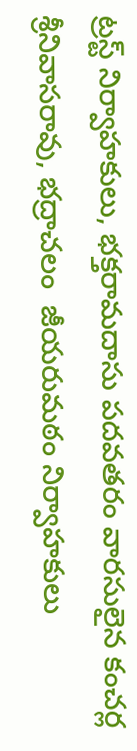ట్రస్ట్ నిర్వాహకులు, భక్తరామదాసు పదవతరం వారసులైన కంచర్ల శ్రీనివాసరావు, భద్రాచలం  జీయరుమఠం నిర్వాహకులు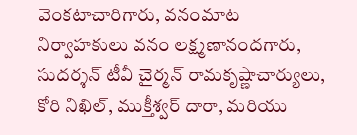వెంకటాచారిగారు, వనంమాట నిర్వాహకులు వనం లక్ష్మణానందగారు, సుదర్శన్ టీవీ చైర్మన్ రామకృష్ణాచార్యులు, కోరి నిఖిల్, ముక్తీశ్వర్ దారా, మరియు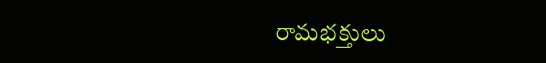రామభక్తులు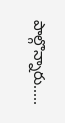పాల్గొన్నారు.....